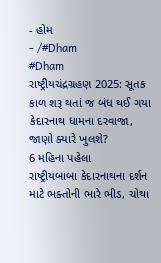- હોમ
- /#Dham
#Dham
રાષ્ટ્રીયચંદ્રગ્રહણ 2025: સૂતક કાળ શરૂ થતાં જ બંધ થઈ ગયા કેદારનાથ ધામના દરવાજા, જાણો ક્યારે ખુલશે?
6 મહિના પહેલા
રાષ્ટ્રીયબાબા કેદારનાથના દર્શન માટે ભક્તોની ભારે ભીડ, ચોથા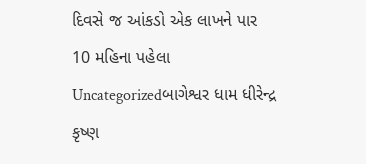દિવસે જ આંકડો એક લાખને પાર
10 મહિના પહેલા
Uncategorizedબાગેશ્વર ધામ ધીરેન્દ્ર કૃષ્ણ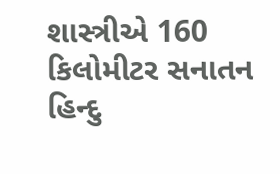શાસ્ત્રીએ 160 કિલોમીટર સનાતન હિન્દુ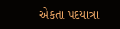એકતા પદયાત્રા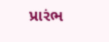પ્રારંભ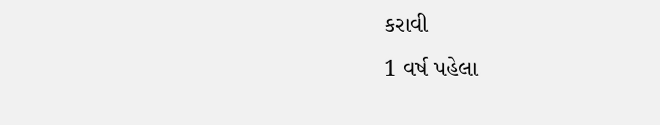કરાવી
1 વર્ષ પહેલા